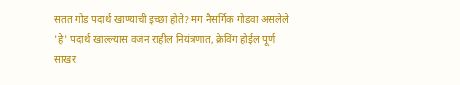सतत गोड पदार्थ खाण्याची इच्छा होते? मग नैसर्गिक गोडवा असलेले 'हे' पदार्थ खाल्ल्यास वजन राहील नियंत्रणात, क्रेविंग होईल पूर्ण
साखर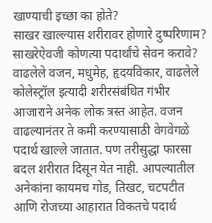खाण्याची इच्छा का होते?
साखर खाल्ल्यास शरीरावर होणारे दुष्परिणाम?
साखरेऐवजी कोणत्या पदार्थांचे सेवन करावे?
वाढलेले वजन, मधुमेह, हृदयविकार, वाढलेले कोलेस्ट्रॉल इत्यादी शरीरसंबंधित गंभीर आजाराने अनेक लोक त्रस्त आहेत. वजन वाढल्यानंतर ते कमी करण्यासाठी वेगवेगळे पदार्थ खाल्ले जातात. पण तरीसुद्धा फारसा बदल शरीरात दिसून येत नाही. आपल्यातील अनेकांना कायमच गोड, तिखट, चटपटीत आणि रोजच्या आहारात विकतचे पदार्थ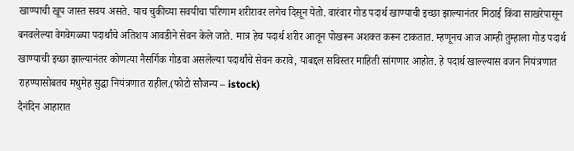खाण्याची खूप जास्त सवय असते. याच चुकीच्या सवयीचा परिणाम शरीरावर लगेच दिसून येतो. वारंवार गोड पदार्थ खाण्याची इच्छा झाल्यानंतर मिठाई किंवा साखरेपासून बनवलेल्या वेगवेगळ्या पदार्थांचे अतिशय आवडीने सेवन केले जाते. मात्र हेच पदार्थ शरीर आतून पोखरून अशक्त करून टाकतात. म्हणूनच आज आम्ही तुम्हाला गोड पदार्थ खाण्याची इच्छा झाल्यानंतर कोणत्या नैसर्गिक गोडवा असलेल्या पदार्थांचे सेवन करावे, याबद्दल सविस्तर माहिती सांगणार आहोत. हे पदार्थ खाल्ल्यास वजन नियंत्रणात राहण्यासोबतच मधुमेह सुद्धा नियंत्रणात राहील.(फोटो सौजन्य – istock)
दैनंदिन आहारात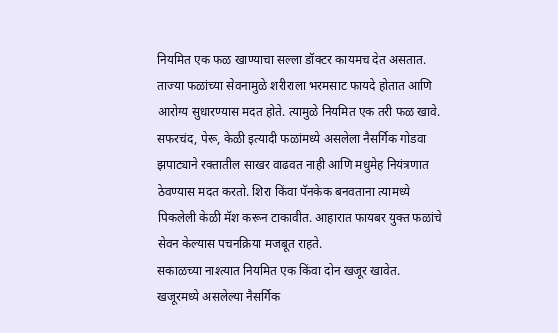नियमित एक फळ खाण्याचा सल्ला डॉक्टर कायमच देत असतात. ताज्या फळांच्या सेवनामुळे शरीराला भरमसाट फायदे होतात आणि आरोग्य सुधारण्यास मदत होते. त्यामुळे नियमित एक तरी फळ खावे. सफरचंद, पेरू, केळी इत्यादी फळांमध्ये असलेला नैसर्गिक गोडवा झपाट्याने रक्तातील साखर वाढवत नाही आणि मधुमेह नियंत्रणात ठेवण्यास मदत करतो. शिरा किंवा पॅनकेक बनवताना त्यामध्ये पिकलेली केळी मॅश करून टाकावीत. आहारात फायबर युक्त फळांचे सेवन केल्यास पचनक्रिया मजबूत राहते.
सकाळच्या नाश्त्यात नियमित एक किंवा दोन खजूर खावेत. खजूरमध्ये असलेल्या नैसर्गिक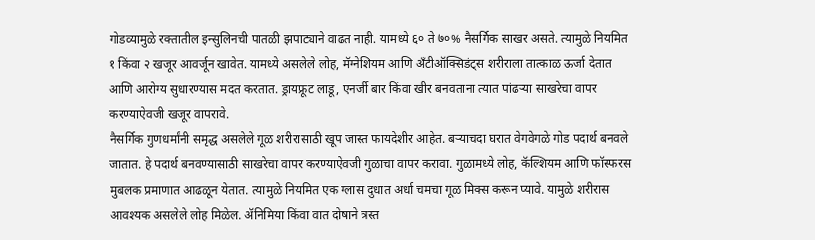गोडव्यामुळे रक्तातील इन्सुलिनची पातळी झपाट्याने वाढत नाही. यामध्ये ६० ते ७०% नैसर्गिक साखर असते. त्यामुळे नियमित १ किंवा २ खजूर आवर्जून खावेत. यामध्ये असलेले लोह, मॅग्नेशियम आणि अँटीऑक्सिडंट्स शरीराला तात्काळ ऊर्जा देतात आणि आरोग्य सुधारण्यास मदत करतात. ड्रायफ्रूट लाडू, एनर्जी बार किंवा खीर बनवताना त्यात पांढऱ्या साखरेचा वापर करण्याऐवजी खजूर वापरावे.
नैसर्गिक गुणधर्मांनी समृद्ध असलेले गूळ शरीरासाठी खूप जास्त फायदेशीर आहेत. बऱ्याचदा घरात वेगवेगळे गोड पदार्थ बनवले जातात. हे पदार्थ बनवण्यासाठी साखरेचा वापर करण्याऐवजी गुळाचा वापर करावा. गुळामध्ये लोह, कॅल्शियम आणि फॉस्फरस मुबलक प्रमाणात आढळून येतात. त्यामुळे नियमित एक ग्लास दुधात अर्धा चमचा गूळ मिक्स करून प्यावे. यामुळे शरीरास आवश्यक असलेले लोह मिळेल. ॲनिमिया किंवा वात दोषाने त्रस्त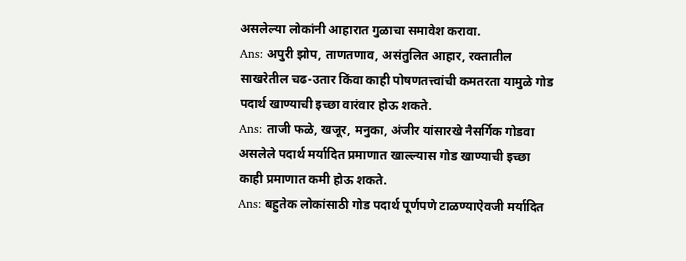असलेल्या लोकांनी आहारात गुळाचा समावेश करावा.
Ans: अपुरी झोप, ताणतणाव, असंतुलित आहार, रक्तातील साखरेतील चढ-उतार किंवा काही पोषणतत्त्वांची कमतरता यामुळे गोड पदार्थ खाण्याची इच्छा वारंवार होऊ शकते.
Ans: ताजी फळे, खजूर, मनुका, अंजीर यांसारखे नैसर्गिक गोडवा असलेले पदार्थ मर्यादित प्रमाणात खाल्ल्यास गोड खाण्याची इच्छा काही प्रमाणात कमी होऊ शकते.
Ans: बहुतेक लोकांसाठी गोड पदार्थ पूर्णपणे टाळण्याऐवजी मर्यादित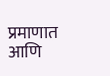प्रमाणात आणि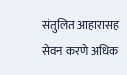संतुलित आहारासह सेवन करणे अधिक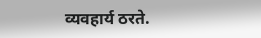व्यवहार्य ठरते.